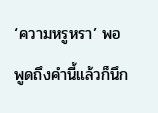‘ความหรูหรา’ พอพูดถึงคำนี้แล้วก็นึก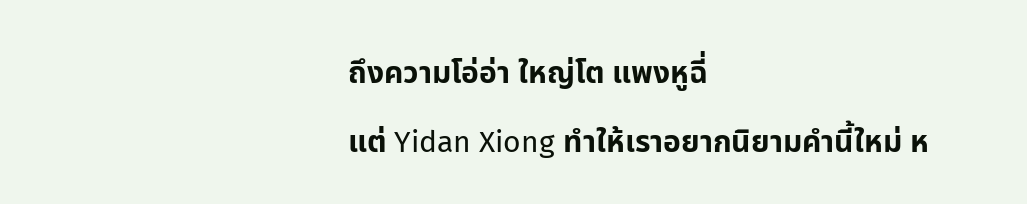ถึงความโอ่อ่า ใหญ่โต แพงหูฉี่
แต่ Yidan Xiong ทำให้เราอยากนิยามคำนี้ใหม่ ห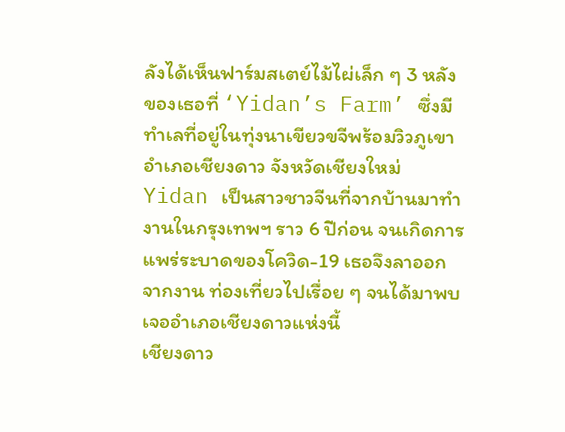ลังได้เห็นฟาร์มสเตย์ไม้ไผ่เล็ก ๆ 3 หลังของเธอที่ ‘Yidan’s Farm’ ซึ่งมีทำเลที่อยู่ในทุ่งนาเขียวขจีพร้อมวิวภูเขา อำเภอเชียงดาว จังหวัดเชียงใหม่
Yidan เป็นสาวชาวจีนที่จากบ้านมาทำงานในกรุงเทพฯ ราว 6 ปีก่อน จนเกิดการแพร่ระบาดของโควิด-19 เธอจึงลาออกจากงาน ท่องเที่ยวไปเรื่อย ๆ จนได้มาพบเจออำเภอเชียงดาวแห่งนี้
เชียงดาว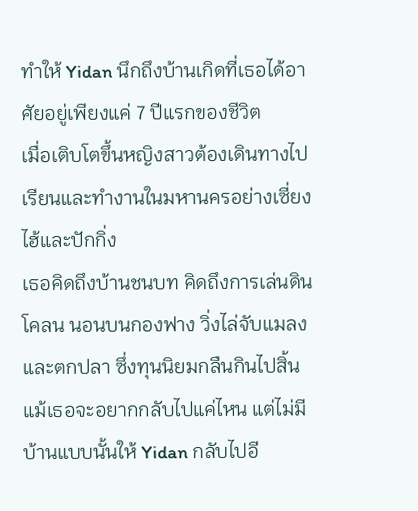ทำให้ Yidan นึกถึงบ้านเกิดที่เธอได้อาศัยอยู่เพียงแค่ 7 ปีแรกของชีวิต
เมื่อเติบโตขึ้นหญิงสาวต้องเดินทางไปเรียนและทำงานในมหานครอย่างเซี่ยงไฮ้และปักกิ่ง
เธอคิดถึงบ้านชนบท คิดถึงการเล่นดินโคลน นอนบนกองฟาง วิ่งไล่จับแมลง และตกปลา ซึ่งทุนนิยมกลืนกินไปสิ้น แม้เธอจะอยากกลับไปแค่ไหน แต่ไม่มีบ้านแบบนั้นให้ Yidan กลับไปอี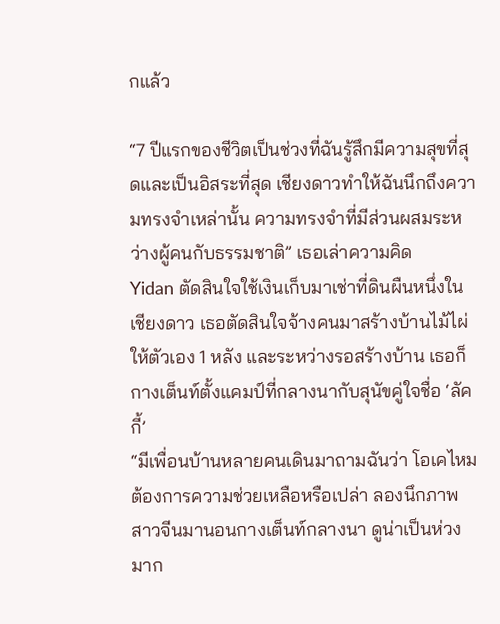กแล้ว

“7 ปีแรกของชีวิตเป็นช่วงที่ฉันรู้สึกมีความสุขที่สุดและเป็นอิสระที่สุด เชียงดาวทำให้ฉันนึกถึงความทรงจำเหล่านั้น ความทรงจำที่มีส่วนผสมระหว่างผู้คนกับธรรมชาติ” เธอเล่าความคิด
Yidan ตัดสินใจใช้เงินเก็บมาเช่าที่ดินผืนหนึ่งในเชียงดาว เธอตัดสินใจจ้างคนมาสร้างบ้านไม้ไผ่ให้ตัวเอง 1 หลัง และระหว่างรอสร้างบ้าน เธอก็กางเต็นท์ตั้งแคมป์ที่กลางนากับสุนัขคู่ใจชื่อ ‘ลัคกี้’
“มีเพื่อนบ้านหลายคนเดินมาถามฉันว่า โอเคไหม ต้องการความช่วยเหลือหรือเปล่า ลองนึกภาพสาวจีนมานอนกางเต็นท์กลางนา ดูน่าเป็นห่วงมาก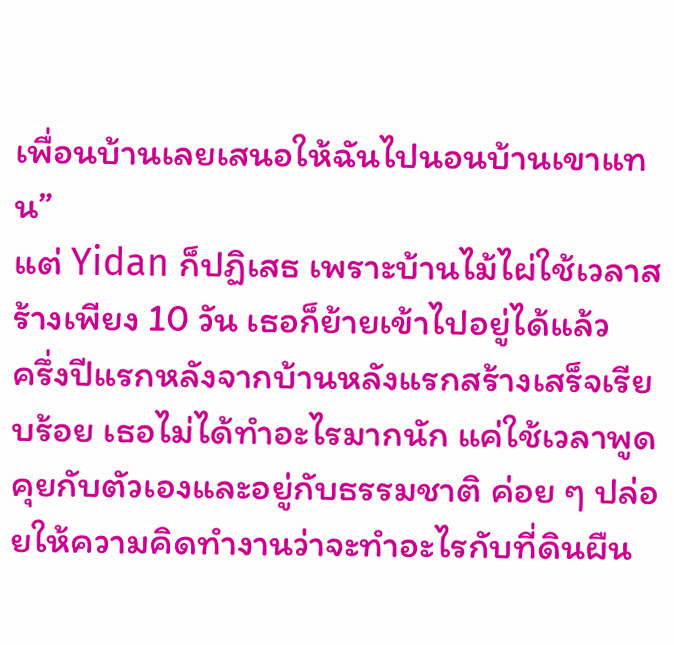เพื่อนบ้านเลยเสนอให้ฉันไปนอนบ้านเขาแทน”
แต่ Yidan ก็ปฏิเสธ เพราะบ้านไม้ไผ่ใช้เวลาสร้างเพียง 10 วัน เธอก็ย้ายเข้าไปอยู่ได้แล้ว
ครึ่งปีแรกหลังจากบ้านหลังแรกสร้างเสร็จเรียบร้อย เธอไม่ได้ทำอะไรมากนัก แค่ใช้เวลาพูดคุยกับตัวเองและอยู่กับธรรมชาติ ค่อย ๆ ปล่อยให้ความคิดทำงานว่าจะทำอะไรกับที่ดินผืน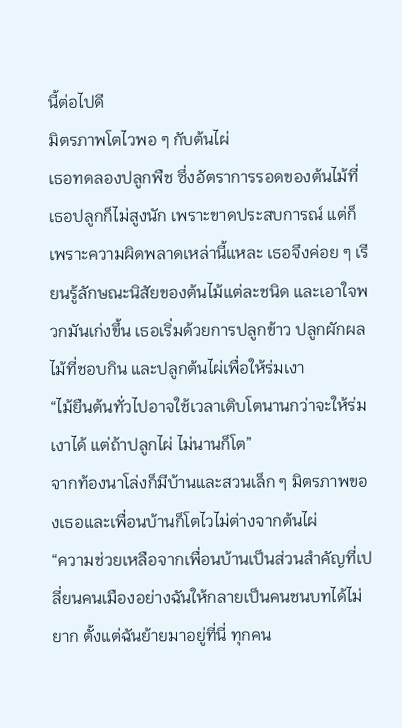นี้ต่อไปดี
มิตรภาพโตไวพอ ๆ กับต้นไผ่
เธอทดลองปลูกพืช ซึ่งอัตราการรอดของต้นไม้ที่เธอปลูกก็ไม่สูงนัก เพราะขาดประสบการณ์ แต่ก็เพราะความผิดพลาดเหล่านี้แหละ เธอจึงค่อย ๆ เรียนรู้ลักษณะนิสัยของต้นไม้แต่ละชนิด และเอาใจพวกมันเก่งขึ้น เธอเริ่มด้วยการปลูกข้าว ปลูกผักผลไม้ที่ชอบกิน และปลูกต้นไผ่เพื่อให้ร่มเงา
“ไม้ยืนต้นทั่วไปอาจใช้เวลาเติบโตนานกว่าจะให้ร่มเงาได้ แต่ถ้าปลูกไผ่ ไม่นานก็โต”
จากท้องนาโล่งก็มีบ้านและสวนเล็ก ๆ มิตรภาพของเธอและเพื่อนบ้านก็โตไวไม่ต่างจากต้นไผ่
“ความช่วยเหลือจากเพื่อนบ้านเป็นส่วนสำคัญที่เปลี่ยนคนเมืองอย่างฉันให้กลายเป็นคนชนบทได้ไม่ยาก ตั้งแต่ฉันย้ายมาอยู่ที่นี่ ทุกคน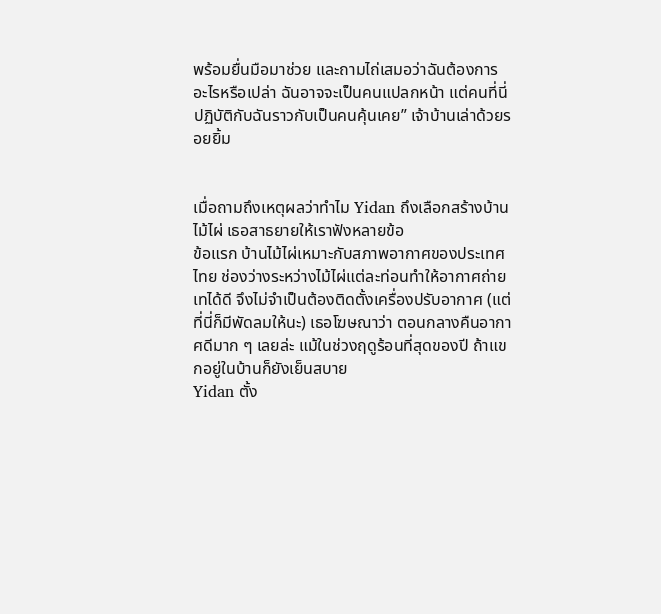พร้อมยื่นมือมาช่วย และถามไถ่เสมอว่าฉันต้องการอะไรหรือเปล่า ฉันอาจจะเป็นคนแปลกหน้า แต่คนที่นี่ปฏิบัติกับฉันราวกับเป็นคนคุ้นเคย” เจ้าบ้านเล่าด้วยรอยยิ้ม


เมื่อถามถึงเหตุผลว่าทำไม Yidan ถึงเลือกสร้างบ้านไม้ไผ่ เธอสาธยายให้เราฟังหลายข้อ
ข้อแรก บ้านไม้ไผ่เหมาะกับสภาพอากาศของประเทศไทย ช่องว่างระหว่างไม้ไผ่แต่ละท่อนทำให้อากาศถ่ายเทได้ดี จึงไม่จำเป็นต้องติดตั้งเครื่องปรับอากาศ (แต่ที่นี่ก็มีพัดลมให้นะ) เธอโฆษณาว่า ตอนกลางคืนอากาศดีมาก ๆ เลยล่ะ แม้ในช่วงฤดูร้อนที่สุดของปี ถ้าแขกอยู่ในบ้านก็ยังเย็นสบาย
Yidan ตั้ง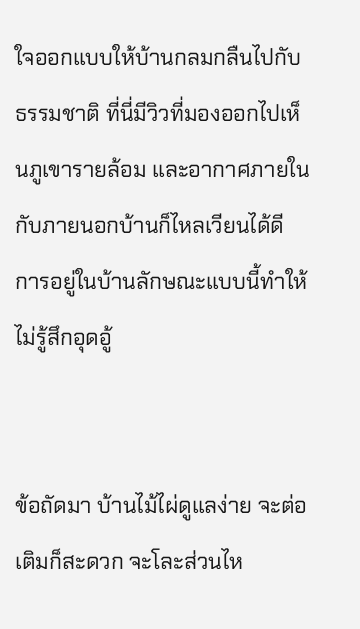ใจออกแบบให้บ้านกลมกลืนไปกับธรรมชาติ ที่นี่มีวิวที่มองออกไปเห็นภูเขารายล้อม และอากาศภายในกับภายนอกบ้านก็ไหลเวียนได้ดี การอยู่ในบ้านลักษณะแบบนี้ทำให้ไม่รู้สึกอุดอู้


ข้อถัดมา บ้านไม้ไผ่ดูแลง่าย จะต่อเติมก็สะดวก จะโละส่วนไห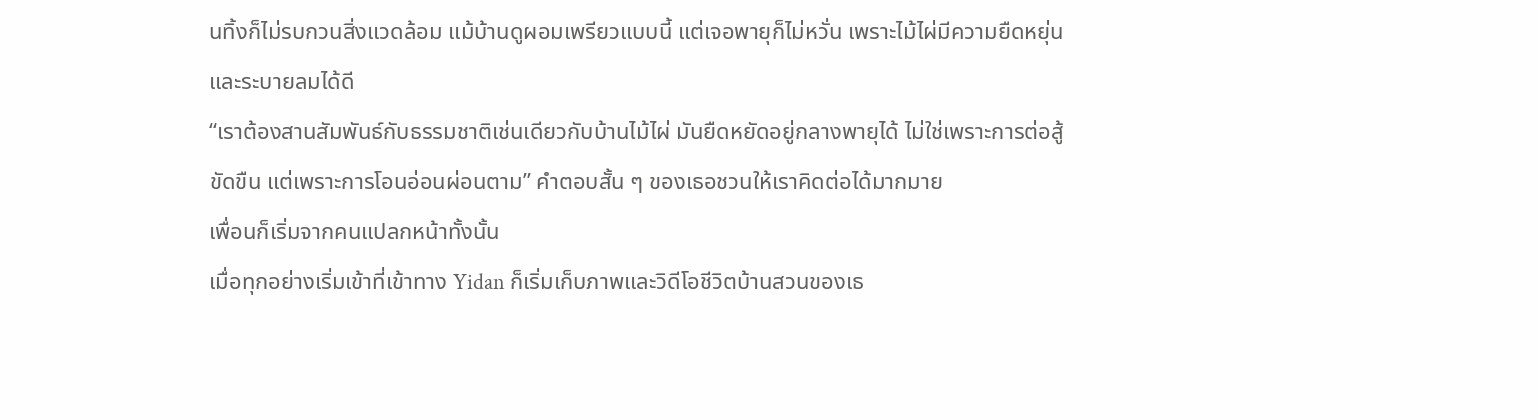นทิ้งก็ไม่รบกวนสิ่งแวดล้อม แม้บ้านดูผอมเพรียวแบบนี้ แต่เจอพายุก็ไม่หวั่น เพราะไม้ไผ่มีความยืดหยุ่นและระบายลมได้ดี
“เราต้องสานสัมพันธ์กับธรรมชาติเช่นเดียวกับบ้านไม้ไผ่ มันยืดหยัดอยู่กลางพายุได้ ไม่ใช่เพราะการต่อสู้ขัดขืน แต่เพราะการโอนอ่อนผ่อนตาม” คำตอบสั้น ๆ ของเธอชวนให้เราคิดต่อได้มากมาย
เพื่อนก็เริ่มจากคนแปลกหน้าทั้งนั้น
เมื่อทุกอย่างเริ่มเข้าที่เข้าทาง Yidan ก็เริ่มเก็บภาพและวิดีโอชีวิตบ้านสวนของเธ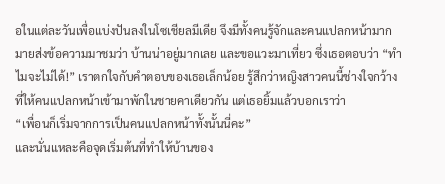อในแต่ละวันเพื่อแบ่งปันลงในโซเชียลมีเดีย จึงมีทั้งคนรู้จักและคนแปลกหน้ามากมายส่งข้อความมาชมว่า บ้านน่าอยู่มากเลย และขอแวะมาเที่ยว ซึ่งเธอตอบว่า “ทำไมจะไม่ได้!” เราตกใจกับคำตอบของเธอเล็กน้อย รู้สึกว่าหญิงสาวคนนี้ช่างใจกว้างที่ให้คนแปลกหน้าเข้ามาพักในชายคาเดียวกัน แต่เธอยิ้มแล้วบอกเราว่า
“เพื่อนก็เริ่มจากการเป็นคนแปลกหน้าทั้งนั้นนี่คะ”
และนั่นแหละคือจุดเริ่มต้นที่ทำให้บ้านของ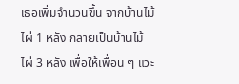เธอเพิ่มจำนวนขึ้น จากบ้านไม้ไผ่ 1 หลัง กลายเป็นบ้านไม้ไผ่ 3 หลัง เพื่อให้เพื่อน ๆ แวะ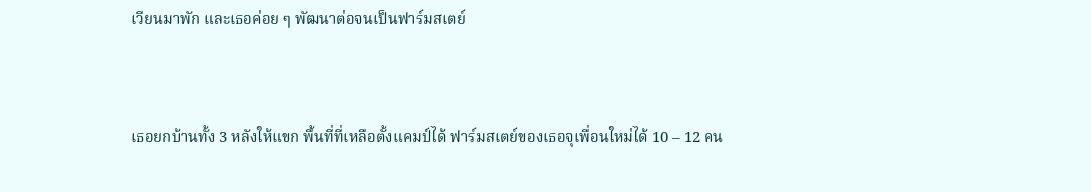เวียนมาพัก และเธอค่อย ๆ พัฒนาต่อจนเป็นฟาร์มสเตย์



เธอยกบ้านทั้ง 3 หลังให้แขก พื้นที่ที่เหลือตั้งแคมป์ได้ ฟาร์มสเตย์ของเธอจุเพื่อนใหม่ได้ 10 – 12 คน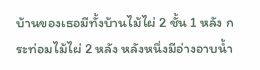บ้านของเธอมีทั้งบ้านไม้ไผ่ 2 ชั้น 1 หลัง กระท่อมไม้ไผ่ 2 หลัง หลังหนึ่งมีอ่างอาบน้ำ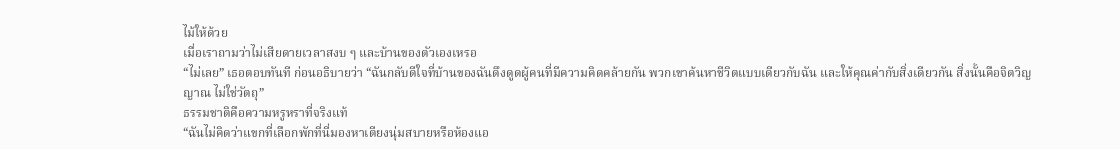ไม้ให้ด้วย
เมื่อเราถามว่าไม่เสียดายเวลาสงบ ๆ และบ้านของตัวเองเหรอ
“ไม่เลย” เธอตอบทันที ก่อนอธิบายว่า “ฉันกลับดีใจที่บ้านของฉันดึงดูดผู้คนที่มีความคิดคล้ายกัน พวกเขาค้นหาชีวิตแบบเดียวกับฉัน และให้คุณค่ากับสิ่งเดียวกัน สิ่งนั้นคือจิตวิญญาณ ไม่ใช่วัตถุ”
ธรรมชาติคือความหรูหราที่จริงแท้
“ฉันไม่คิดว่าแขกที่เลือกพักที่นี่มองหาเตียงนุ่มสบายหรือห้องแอ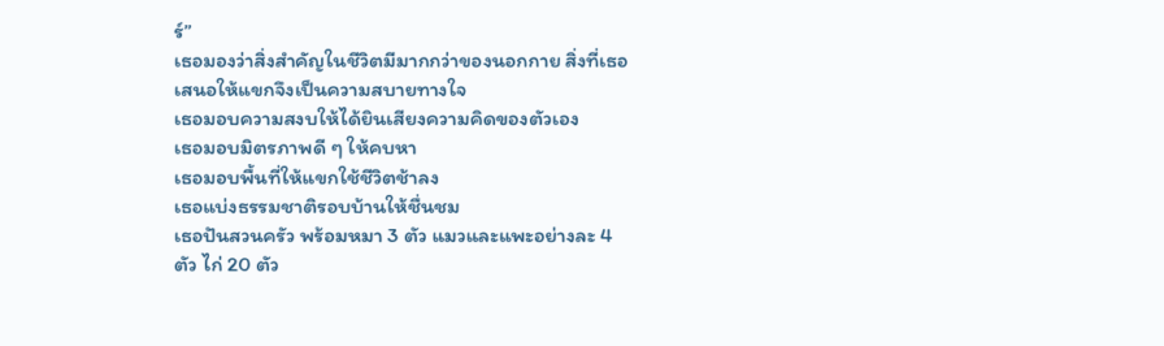ร์”
เธอมองว่าสิ่งสำคัญในชีวิตมีมากกว่าของนอกกาย สิ่งที่เธอเสนอให้แขกจึงเป็นความสบายทางใจ
เธอมอบความสงบให้ได้ยินเสียงความคิดของตัวเอง
เธอมอบมิตรภาพดี ๆ ให้คบหา
เธอมอบพื้นที่ให้แขกใช้ชีวิตช้าลง
เธอแบ่งธรรมชาติรอบบ้านให้ชื่นชม
เธอปันสวนครัว พร้อมหมา 3 ตัว แมวและแพะอย่างละ 4 ตัว ไก่ 20 ตัว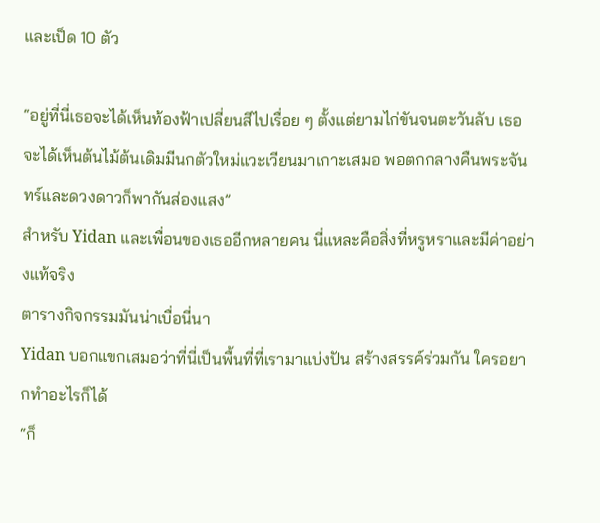และเป็ด 10 ตัว

“อยู่ที่นี่เธอจะได้เห็นท้องฟ้าเปลี่ยนสีไปเรื่อย ๆ ตั้งแต่ยามไก่ขันจนตะวันลับ เธอจะได้เห็นต้นไม้ต้นเดิมมีนกตัวใหม่แวะเวียนมาเกาะเสมอ พอตกกลางคืนพระจันทร์และดวงดาวก็พากันส่องแสง”
สำหรับ Yidan และเพื่อนของเธออีกหลายคน นี่แหละคือสิ่งที่หรูหราและมีค่าอย่างแท้จริง
ตารางกิจกรรมมันน่าเบื่อนี่นา
Yidan บอกแขกเสมอว่าที่นี่เป็นพื้นที่ที่เรามาแบ่งปัน สร้างสรรค์ร่วมกัน ใครอยากทำอะไรก็ได้
“ก็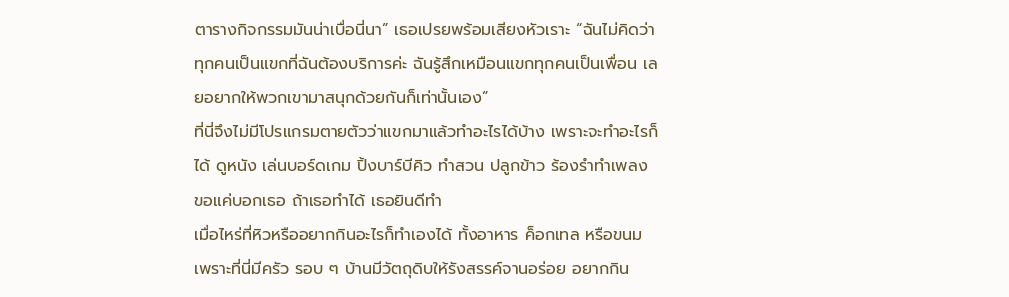ตารางกิจกรรมมันน่าเบื่อนี่นา” เธอเปรยพร้อมเสียงหัวเราะ “ฉันไม่คิดว่าทุกคนเป็นแขกที่ฉันต้องบริการค่ะ ฉันรู้สึกเหมือนแขกทุกคนเป็นเพื่อน เลยอยากให้พวกเขามาสนุกด้วยกันก็เท่านั้นเอง”
ที่นี่จึงไม่มีโปรแกรมตายตัวว่าแขกมาแล้วทำอะไรได้บ้าง เพราะจะทำอะไรก็ได้ ดูหนัง เล่นบอร์ดเกม ปิ้งบาร์บีคิว ทำสวน ปลูกข้าว ร้องรำทำเพลง ขอแค่บอกเธอ ถ้าเธอทำได้ เธอยินดีทำ
เมื่อไหร่ที่หิวหรืออยากกินอะไรก็ทำเองได้ ทั้งอาหาร ค็อกเทล หรือขนม เพราะที่นี่มีครัว รอบ ๆ บ้านมีวัตถุดิบให้รังสรรค์จานอร่อย อยากกิน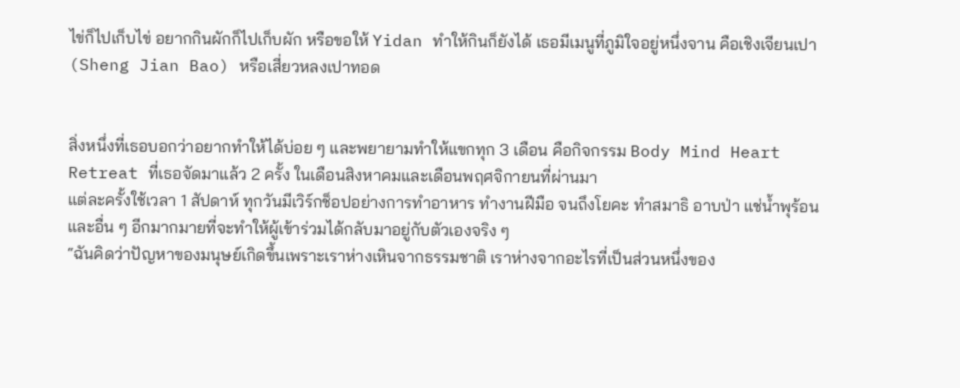ไข่ก็ไปเก็บไข่ อยากกินผักก็ไปเก็บผัก หรือขอให้ Yidan ทำให้กินก็ยังได้ เธอมีเมนูที่ภูมิใจอยู่หนึ่งจาน คือเชิงเจียนเปา (Sheng Jian Bao) หรือเสี่ยวหลงเปาทอด


สิ่งหนึ่งที่เธอบอกว่าอยากทำให้ได้บ่อย ๆ และพยายามทำให้แขกทุก 3 เดือน คือกิจกรรม Body Mind Heart Retreat ที่เธอจัดมาแล้ว 2 ครั้ง ในเดือนสิงหาคมและเดือนพฤศจิกายนที่ผ่านมา
แต่ละครั้งใช้เวลา 1 สัปดาห์ ทุกวันมีเวิร์กช็อปอย่างการทำอาหาร ทำงานฝีมือ จนถึงโยคะ ทำสมาธิ อาบป่า แช่น้ำพุร้อน และอื่น ๆ อีกมากมายที่จะทำให้ผู้เข้าร่วมได้กลับมาอยู่กับตัวเองจริง ๆ
“ฉันคิดว่าปัญหาของมนุษย์เกิดขึ้นเพราะเราห่างเหินจากธรรมชาติ เราห่างจากอะไรที่เป็นส่วนหนึ่งของ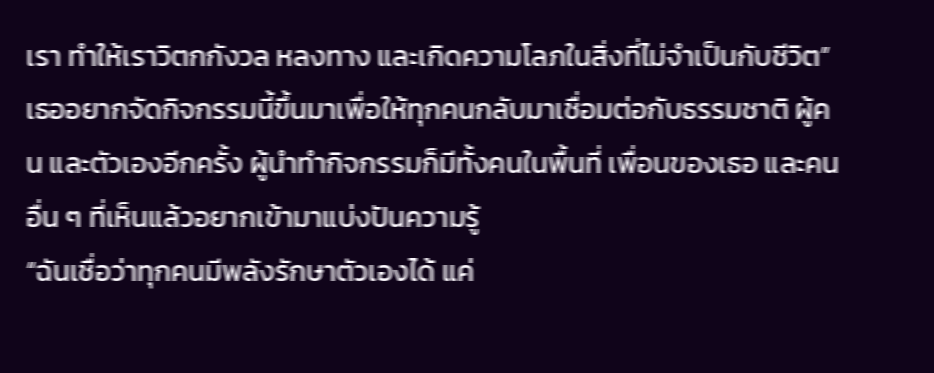เรา ทำให้เราวิตกกังวล หลงทาง และเกิดความโลภในสิ่งที่ไม่จำเป็นกับชีวิต”
เธออยากจัดกิจกรรมนี้ขึ้นมาเพื่อให้ทุกคนกลับมาเชื่อมต่อกับธรรมชาติ ผู้คน และตัวเองอีกครั้ง ผู้นำทำกิจกรรมก็มีทั้งคนในพื้นที่ เพื่อนของเธอ และคนอื่น ๆ ที่เห็นแล้วอยากเข้ามาแบ่งปันความรู้
“ฉันเชื่อว่าทุกคนมีพลังรักษาตัวเองได้ แค่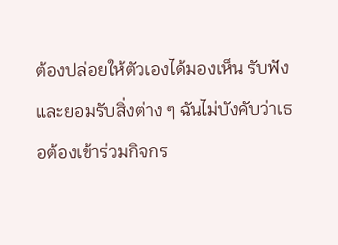ต้องปล่อยให้ตัวเองได้มองเห็น รับฟัง และยอมรับสิ่งต่าง ๆ ฉันไม่บังคับว่าเธอต้องเข้าร่วมกิจกร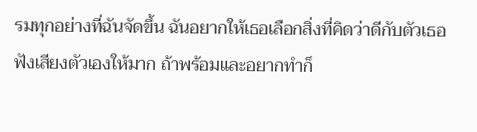รมทุกอย่างที่ฉันจัดขึ้น ฉันอยากให้เธอเลือกสิ่งที่คิดว่าดีกับตัวเธอ ฟังเสียงตัวเองให้มาก ถ้าพร้อมและอยากทำก็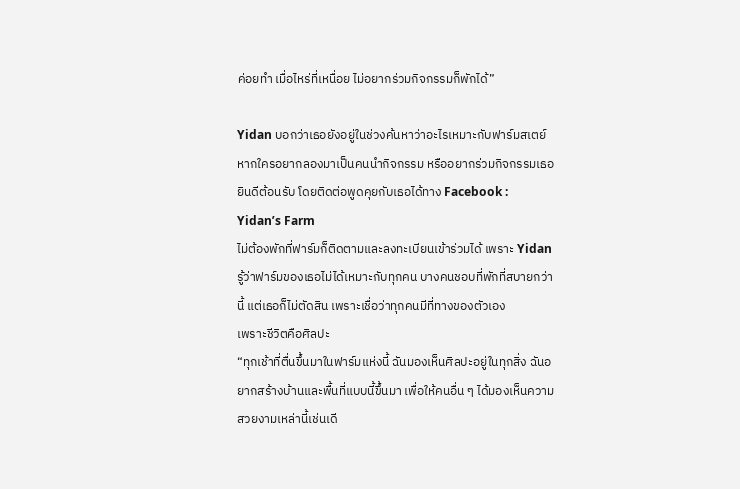ค่อยทำ เมื่อไหร่ที่เหนื่อย ไม่อยากร่วมกิจกรรมก็พักได้”

Yidan บอกว่าเธอยังอยู่ในช่วงค้นหาว่าอะไรเหมาะกับฟาร์มสเตย์ หากใครอยากลองมาเป็นคนนำกิจกรรม หรืออยากร่วมกิจกรรมเธอยินดีต้อนรับ โดยติดต่อพูดคุยกับเธอได้ทาง Facebook : Yidan’s Farm
ไม่ต้องพักที่ฟาร์มก็ติดตามและลงทะเบียนเข้าร่วมได้ เพราะ Yidan รู้ว่าฟาร์มของเธอไม่ได้เหมาะกับทุกคน บางคนชอบที่พักที่สบายกว่านี้ แต่เธอก็ไม่ตัดสิน เพราะเชื่อว่าทุกคนมีที่ทางของตัวเอง
เพราะชีวิตคือศิลปะ
“ทุกเช้าที่ตื่นขึ้นมาในฟาร์มแห่งนี้ ฉันมองเห็นศิลปะอยู่ในทุกสิ่ง ฉันอยากสร้างบ้านและพื้นที่แบบนี้ขึ้นมา เพื่อให้คนอื่น ๆ ได้มองเห็นความสวยงามเหล่านี้เช่นเดี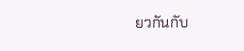ยวกันกับ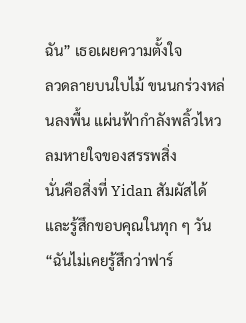ฉัน” เธอเผยความตั้งใจ
ลวดลายบนใบไม้ ขนนกร่วงหล่นลงพื้น แผ่นฟ้ากำลังพลิ้วไหว ลมหายใจของสรรพสิ่ง
นั่นคือสิ่งที่ Yidan สัมผัสได้และรู้สึกขอบคุณในทุก ๆ วัน
“ฉันไม่เคยรู้สึกว่าฟาร์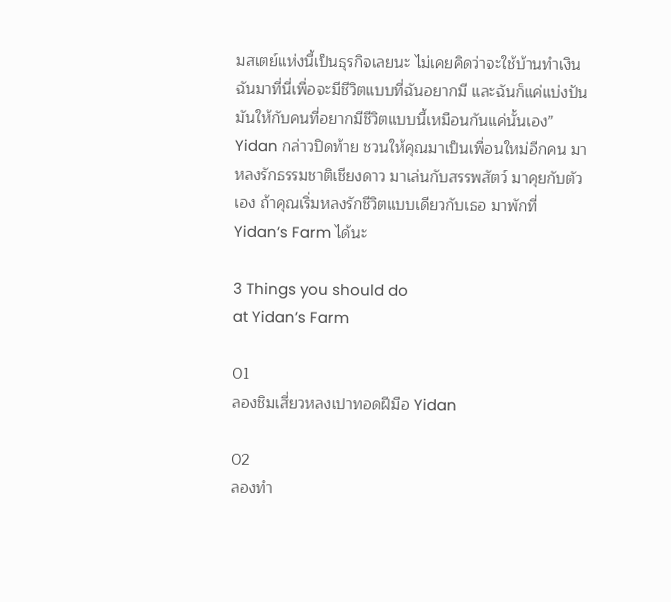มสเตย์แห่งนี้เป็นธุรกิจเลยนะ ไม่เคยคิดว่าจะใช้บ้านทำเงิน ฉันมาที่นี่เพื่อจะมีชีวิตแบบที่ฉันอยากมี และฉันก็แค่แบ่งปันมันให้กับคนที่อยากมีชีวิตแบบนี้เหมือนกันแค่นั้นเอง”
Yidan กล่าวปิดท้าย ชวนให้คุณมาเป็นเพื่อนใหม่อีกคน มาหลงรักธรรมชาติเชียงดาว มาเล่นกับสรรพสัตว์ มาคุยกับตัวเอง ถ้าคุณเริ่มหลงรักชีวิตแบบเดียวกับเธอ มาพักที่ Yidan’s Farm ได้นะ

3 Things you should do
at Yidan’s Farm

01
ลองชิมเสี่ยวหลงเปาทอดฝีมือ Yidan

02
ลองทำ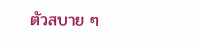ตัวสบาย ๆ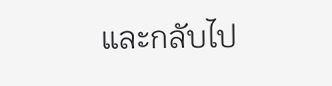และกลับไป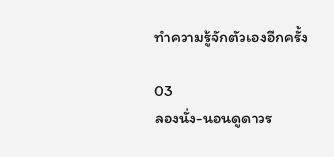ทำความรู้จักตัวเองอีกครั้ง

03
ลองนั่ง-นอนดูดาวร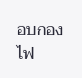อบกองไฟ